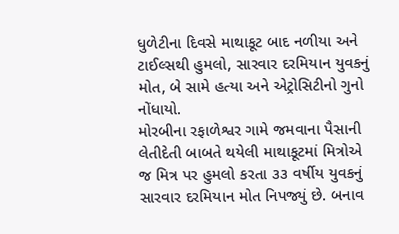ધુળેટીના દિવસે માથાકૂટ બાદ નળીયા અને ટાઈલ્સથી હુમલો, સારવાર દરમિયાન યુવકનું મોત, બે સામે હત્યા અને એટ્રોસિટીનો ગુનો નોંધાયો.
મોરબીના રફાળેશ્વર ગામે જમવાના પૈસાની લેતીદેતી બાબતે થયેલી માથાકૂટમાં મિત્રોએ જ મિત્ર પર હુમલો કરતા ૩૩ વર્ષીય યુવકનું સારવાર દરમિયાન મોત નિપજ્યું છે. બનાવ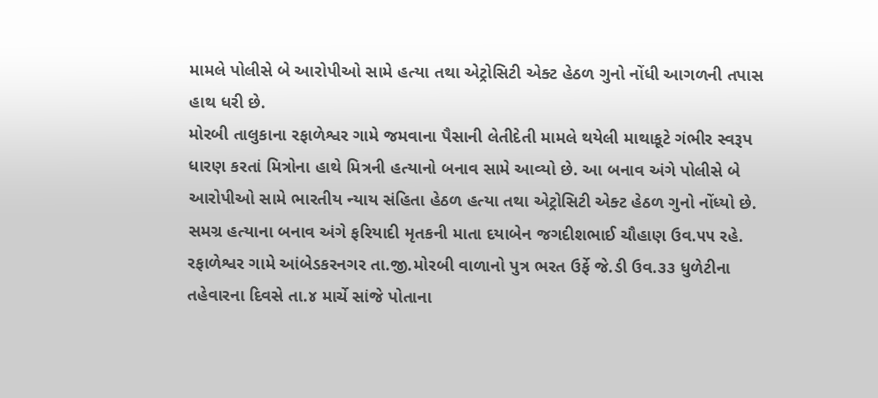મામલે પોલીસે બે આરોપીઓ સામે હત્યા તથા એટ્રોસિટી એક્ટ હેઠળ ગુનો નોંધી આગળની તપાસ હાથ ધરી છે.
મોરબી તાલુકાના રફાળેશ્વર ગામે જમવાના પૈસાની લેતીદેતી મામલે થયેલી માથાકૂટે ગંભીર સ્વરૂપ ધારણ કરતાં મિત્રોના હાથે મિત્રની હત્યાનો બનાવ સામે આવ્યો છે. આ બનાવ અંગે પોલીસે બે આરોપીઓ સામે ભારતીય ન્યાય સંહિતા હેઠળ હત્યા તથા એટ્રોસિટી એક્ટ હેઠળ ગુનો નોંધ્યો છે. સમગ્ર હત્યાના બનાવ અંગે ફરિયાદી મૃતકની માતા દયાબેન જગદીશભાઈ ચૌહાણ ઉવ.૫૫ રહે. રફાળેશ્વર ગામે આંબેડકરનગર તા.જી.મોરબી વાળાનો પુત્ર ભરત ઉર્ફે જે.ડી ઉવ.૩૩ ધુળેટીના તહેવારના દિવસે તા.૪ માર્ચે સાંજે પોતાના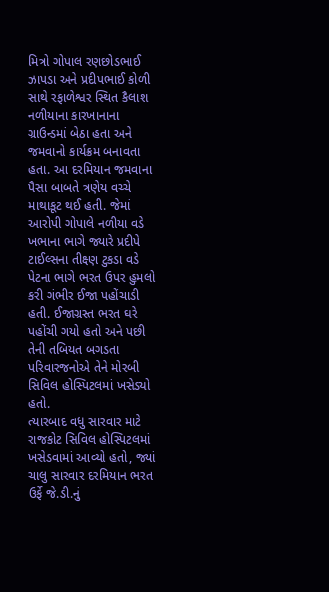મિત્રો ગોપાલ રણછોડભાઈ ઝાપડા અને પ્રદીપભાઈ કોળી સાથે રફાળેશ્વર સ્થિત કૈલાશ નળીયાના કારખાનાના ગ્રાઉન્ડમાં બેઠા હતા અને જમવાનો કાર્યક્રમ બનાવતા હતા. આ દરમિયાન જમવાના પૈસા બાબતે ત્રણેય વચ્ચે માથાકૂટ થઈ હતી. જેમાં આરોપી ગોપાલે નળીયા વડે ખભાના ભાગે જ્યારે પ્રદીપે ટાઈલ્સના તીક્ષ્ણ ટુકડા વડે પેટના ભાગે ભરત ઉપર હુમલો કરી ગંભીર ઈજા પહોંચાડી હતી. ઈજાગ્રસ્ત ભરત ઘરે પહોંચી ગયો હતો અને પછી તેની તબિયત બગડતા પરિવારજનોએ તેને મોરબી સિવિલ હોસ્પિટલમાં ખસેડ્યો હતો.
ત્યારબાદ વધુ સારવાર માટે રાજકોટ સિવિલ હોસ્પિટલમાં ખસેડવામાં આવ્યો હતો, જ્યાં ચાલુ સારવાર દરમિયાન ભરત ઉર્ફે જે.ડી.નું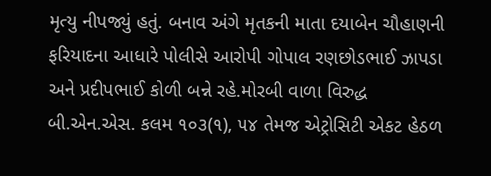મૃત્યુ નીપજ્યું હતું. બનાવ અંગે મૃતકની માતા દયાબેન ચૌહાણની ફરિયાદના આધારે પોલીસે આરોપી ગોપાલ રણછોડભાઈ ઝાપડા અને પ્રદીપભાઈ કોળી બન્ને રહે.મોરબી વાળા વિરુદ્ધ બી.એન.એસ. કલમ ૧૦૩(૧), ૫૪ તેમજ એટ્રોસિટી એકટ હેઠળ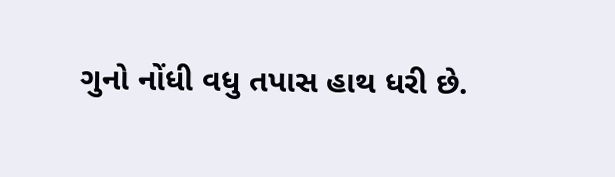ગુનો નોંધી વધુ તપાસ હાથ ધરી છે.